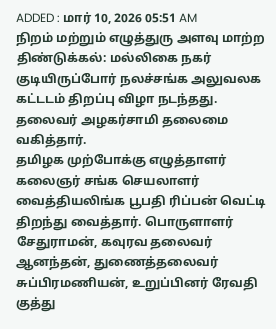ADDED : மார் 10, 2026 05:51 AM
நிறம் மற்றும் எழுத்துரு அளவு மாற்ற
திண்டுக்கல்: மல்லிகை நகர் குடியிருப்போர் நலச்சங்க அலுவலக கட்டடம் திறப்பு விழா நடந்தது. தலைவர் அழகர்சாமி தலைமை வகித்தார்.
தமிழக முற்போக்கு எழுத்தாளர் கலைஞர் சங்க செயலாளர் வைத்தியலிங்க பூபதி ரிப்பன் வெட்டி திறந்து வைத்தார். பொருளாளர் சேதுராமன், கவுரவ தலைவர் ஆனந்தன், துணைத்தலைவர் சுப்பிரமணியன், உறுப்பினர் ரேவதி குத்து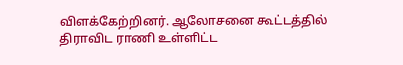விளக்கேற்றினர். ஆலோசனை கூட்டத்தில் திராவிட ராணி உள்ளிட்ட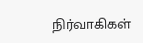நிர்வாகிகள்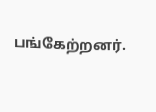பங்கேற்றனர்.